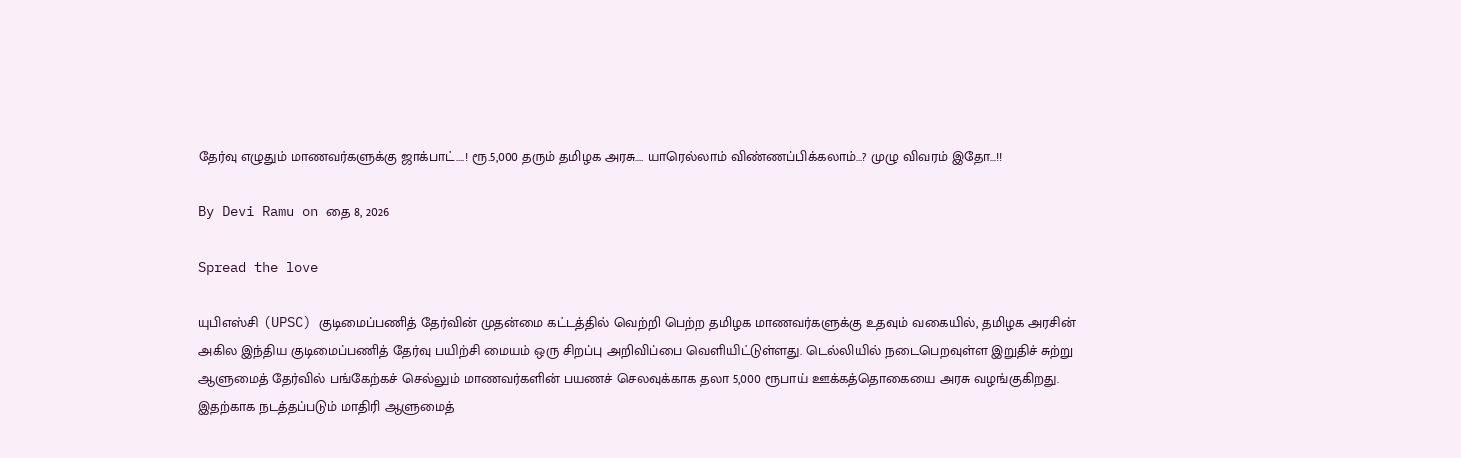தேர்வு எழுதும் மாணவர்களுக்கு ஜாக்பாட்….! ரூ.5,000 தரும் தமிழக அரசு…. யாரெல்லாம் விண்ணப்பிக்கலாம்…? முழு விவரம் இதோ…!!

By Devi Ramu on தை 8, 2026

Spread the love

யுபிஎஸ்சி (UPSC) குடிமைப்பணித் தேர்வின் முதன்மை கட்டத்தில் வெற்றி பெற்ற தமிழக மாணவர்களுக்கு உதவும் வகையில், தமிழக அரசின் அகில இந்திய குடிமைப்பணித் தேர்வு பயிற்சி மையம் ஒரு சிறப்பு அறிவிப்பை வெளியிட்டுள்ளது. டெல்லியில் நடைபெறவுள்ள இறுதிச் சுற்று ஆளுமைத் தேர்வில் பங்கேற்கச் செல்லும் மாணவர்களின் பயணச் செலவுக்காக தலா 5,000 ரூபாய் ஊக்கத்தொகையை அரசு வழங்குகிறது. இதற்காக நடத்தப்படும் மாதிரி ஆளுமைத்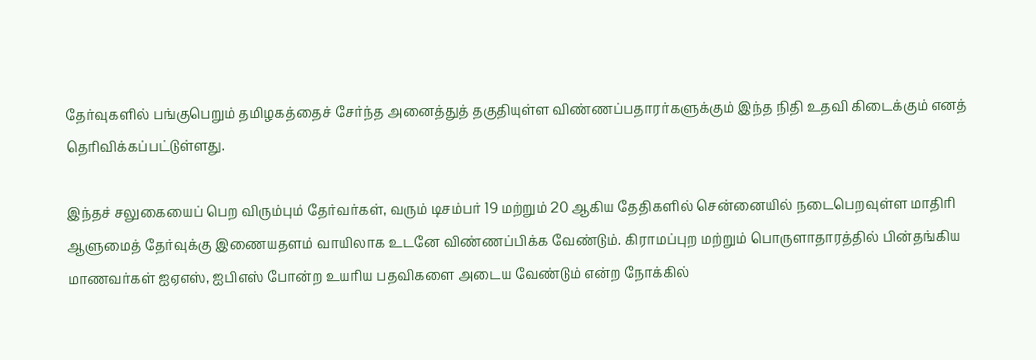தேர்வுகளில் பங்குபெறும் தமிழகத்தைச் சேர்ந்த அனைத்துத் தகுதியுள்ள விண்ணப்பதாரர்களுக்கும் இந்த நிதி உதவி கிடைக்கும் எனத் தெரிவிக்கப்பட்டுள்ளது.

இந்தச் சலுகையைப் பெற விரும்பும் தேர்வர்கள், வரும் டிசம்பர் 19 மற்றும் 20 ஆகிய தேதிகளில் சென்னையில் நடைபெறவுள்ள மாதிரி ஆளுமைத் தேர்வுக்கு இணையதளம் வாயிலாக உடனே விண்ணப்பிக்க வேண்டும். கிராமப்புற மற்றும் பொருளாதாரத்தில் பின்தங்கிய மாணவர்கள் ஐஏஎஸ், ஐபிஎஸ் போன்ற உயரிய பதவிகளை அடைய வேண்டும் என்ற நோக்கில்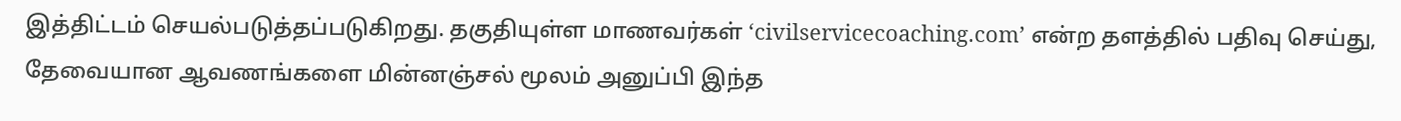இத்திட்டம் செயல்படுத்தப்படுகிறது. தகுதியுள்ள மாணவர்கள் ‘civilservicecoaching.com’ என்ற தளத்தில் பதிவு செய்து, தேவையான ஆவணங்களை மின்னஞ்சல் மூலம் அனுப்பி இந்த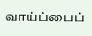வாய்ப்பைப்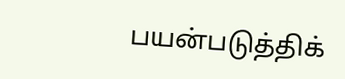பயன்படுத்திக்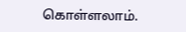கொள்ளலாம்.